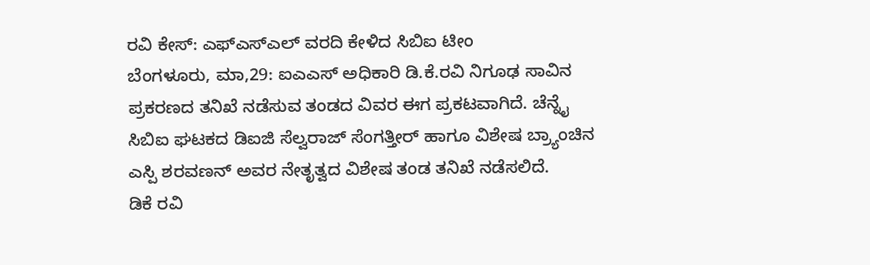ರವಿ ಕೇಸ್: ಎಫ್ಎಸ್ಎಲ್ ವರದಿ ಕೇಳಿದ ಸಿಬಿಐ ಟೀಂ
ಬೆಂಗಳೂರು, ಮಾ,29: ಐಎಎಸ್ ಅಧಿಕಾರಿ ಡಿ.ಕೆ.ರವಿ ನಿಗೂಢ ಸಾವಿನ ಪ್ರಕರಣದ ತನಿಖೆ ನಡೆಸುವ ತಂಡದ ವಿವರ ಈಗ ಪ್ರಕಟವಾಗಿದೆ. ಚೆನ್ನೈ ಸಿಬಿಐ ಘಟಕದ ಡಿಐಜಿ ಸೆಲ್ವರಾಜ್ ಸೆಂಗತ್ತೀರ್ ಹಾಗೂ ವಿಶೇಷ ಬ್ರ್ಯಾಂಚಿನ ಎಸ್ಪಿ ಶರವಣನ್ ಅವರ ನೇತೃತ್ವದ ವಿಶೇಷ ತಂಡ ತನಿಖೆ ನಡೆಸಲಿದೆ.
ಡಿಕೆ ರವಿ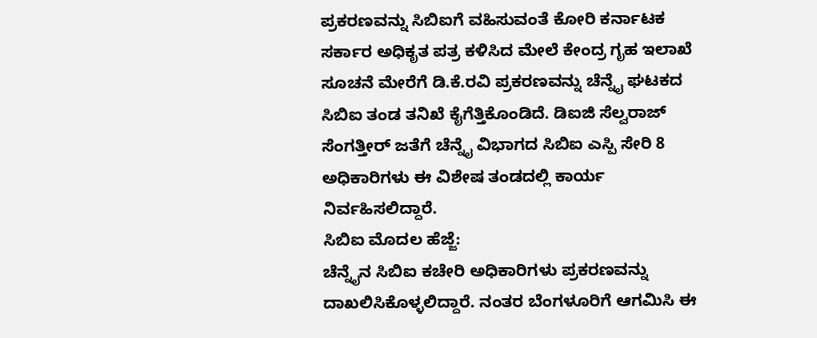ಪ್ರಕರಣವನ್ನು ಸಿಬಿಐಗೆ ವಹಿಸುವಂತೆ ಕೋರಿ ಕರ್ನಾಟಕ ಸರ್ಕಾರ ಅಧಿಕೃತ ಪತ್ರ ಕಳಿಸಿದ ಮೇಲೆ ಕೇಂದ್ರ ಗೃಹ ಇಲಾಖೆ ಸೂಚನೆ ಮೇರೆಗೆ ಡಿ.ಕೆ.ರವಿ ಪ್ರಕರಣವನ್ನು ಚೆನ್ನೈ ಘಟಕದ ಸಿಬಿಐ ತಂಡ ತನಿಖೆ ಕೈಗೆತ್ತಿಕೊಂಡಿದೆ. ಡಿಐಜಿ ಸೆಲ್ವರಾಜ್ ಸೆಂಗತ್ತೀರ್ ಜತೆಗೆ ಚೆನ್ನೈ ವಿಭಾಗದ ಸಿಬಿಐ ಎಸ್ಪಿ ಸೇರಿ 8 ಅಧಿಕಾರಿಗಳು ಈ ವಿಶೇಷ ತಂಡದಲ್ಲಿ ಕಾರ್ಯ ನಿರ್ವಹಿಸಲಿದ್ದಾರೆ.
ಸಿಬಿಐ ಮೊದಲ ಹೆಜ್ಜೆ:
ಚೆನ್ನೈನ ಸಿಬಿಐ ಕಚೇರಿ ಅಧಿಕಾರಿಗಳು ಪ್ರಕರಣವನ್ನು ದಾಖಲಿಸಿಕೊಳ್ಳಲಿದ್ದಾರೆ. ನಂತರ ಬೆಂಗಳೂರಿಗೆ ಆಗಮಿಸಿ ಈ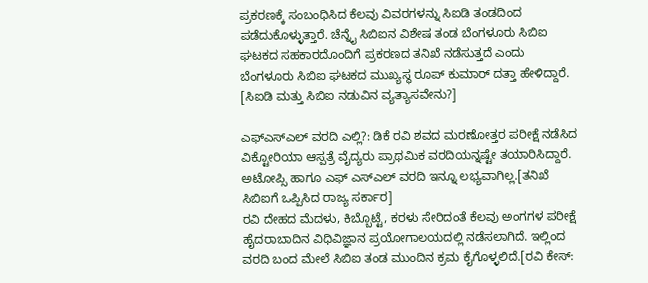ಪ್ರಕರಣಕ್ಕೆ ಸಂಬಂಧಿಸಿದ ಕೆಲವು ವಿವರಗಳನ್ನು ಸಿಐಡಿ ತಂಡದಿಂದ ಪಡೆದುಕೊಳ್ಳುತ್ತಾರೆ. ಚೆನ್ನೈ ಸಿಬಿಐನ ವಿಶೇಷ ತಂಡ ಬೆಂಗಳೂರು ಸಿಬಿಐ ಘಟಕದ ಸಹಕಾರದೊಂದಿಗೆ ಪ್ರಕರಣದ ತನಿಖೆ ನಡೆಸುತ್ತದೆ ಎಂದು ಬೆಂಗಳೂರು ಸಿಬಿಐ ಘಟಕದ ಮುಖ್ಯಸ್ಥ ರೂಪ್ ಕುಮಾರ್ ದತ್ತಾ ಹೇಳಿದ್ದಾರೆ. [ಸಿಐಡಿ ಮತ್ತು ಸಿಬಿಐ ನಡುವಿನ ವ್ಯತ್ಯಾಸವೇನು?]

ಎಫ್ಎಸ್ಎಲ್ ವರದಿ ಎಲ್ಲಿ?: ಡಿಕೆ ರವಿ ಶವದ ಮರಣೋತ್ತರ ಪರೀಕ್ಷೆ ನಡೆಸಿದ ವಿಕ್ಟೋರಿಯಾ ಆಸ್ಪತ್ರೆ ವೈದ್ಯರು ಪ್ರಾಥಮಿಕ ವರದಿಯನ್ನಷ್ಟೇ ತಯಾರಿಸಿದ್ದಾರೆ. ಅಟೋಪ್ಸಿ ಹಾಗೂ ಎಫ್ ಎಸ್ಎಲ್ ವರದಿ ಇನ್ನೂ ಲಭ್ಯವಾಗಿಲ್ಲ.[ತನಿಖೆ ಸಿಬಿಐಗೆ ಒಪ್ಪಿಸಿದ ರಾಜ್ಯ ಸರ್ಕಾರ]
ರವಿ ದೇಹದ ಮೆದಳು, ಕಿಬ್ಬೊಟ್ಟೆ, ಕರಳು ಸೇರಿದಂತೆ ಕೆಲವು ಅಂಗಗಳ ಪರೀಕ್ಷೆ ಹೈದರಾಬಾದಿನ ವಿಧಿವಿಜ್ಞಾನ ಪ್ರಯೋಗಾಲಯದಲ್ಲಿ ನಡೆಸಲಾಗಿದೆ. ಇಲ್ಲಿಂದ ವರದಿ ಬಂದ ಮೇಲೆ ಸಿಬಿಐ ತಂಡ ಮುಂದಿನ ಕ್ರಮ ಕೈಗೊಳ್ಳಲಿದೆ.[ರವಿ ಕೇಸ್: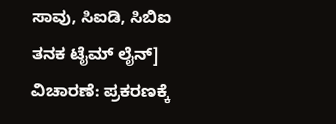ಸಾವು, ಸಿಐಡಿ, ಸಿಬಿಐ ತನಕ ಟೈಮ್ ಲೈನ್]
ವಿಚಾರಣೆ: ಪ್ರಕರಣಕ್ಕೆ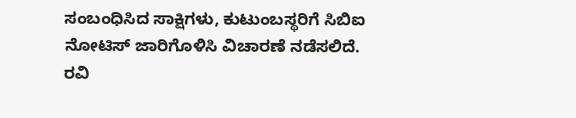ಸಂಬಂಧಿಸಿದ ಸಾಕ್ಷಿಗಳು, ಕುಟುಂಬಸ್ಥರಿಗೆ ಸಿಬಿಐ ನೋಟಿಸ್ ಜಾರಿಗೊಳಿಸಿ ವಿಚಾರಣೆ ನಡೆಸಲಿದೆ. ರವಿ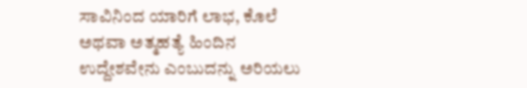ಸಾವಿನಿಂದ ಯಾರಿಗೆ ಲಾಭ, ಕೊಲೆ ಅಥವಾ ಅತ್ಮಹತ್ಯೆ ಹಿಂದಿನ ಉದ್ದೇಶವೇನು ಎಂಬುದನ್ನು ಅರಿಯಲು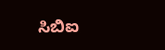ಸಿಬಿಐ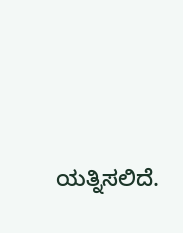ಯತ್ನಿಸಲಿದೆ.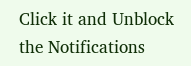Click it and Unblock the Notifications